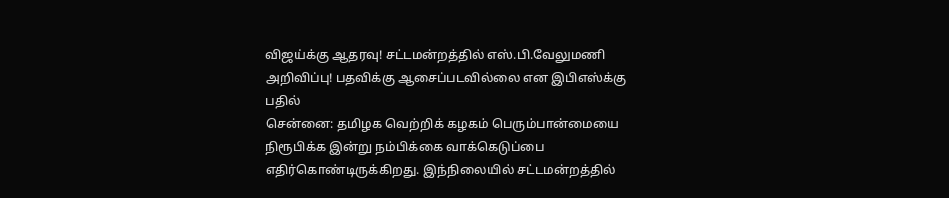விஜய்க்கு ஆதரவு! சட்டமன்றத்தில் எஸ்.பி.வேலுமணி அறிவிப்பு! பதவிக்கு ஆசைப்படவில்லை என இபிஎஸ்க்கு பதில்
சென்னை: தமிழக வெற்றிக் கழகம் பெரும்பான்மையை நிரூபிக்க இன்று நம்பிக்கை வாக்கெடுப்பை எதிர்கொண்டிருக்கிறது. இந்நிலையில் சட்டமன்றத்தில்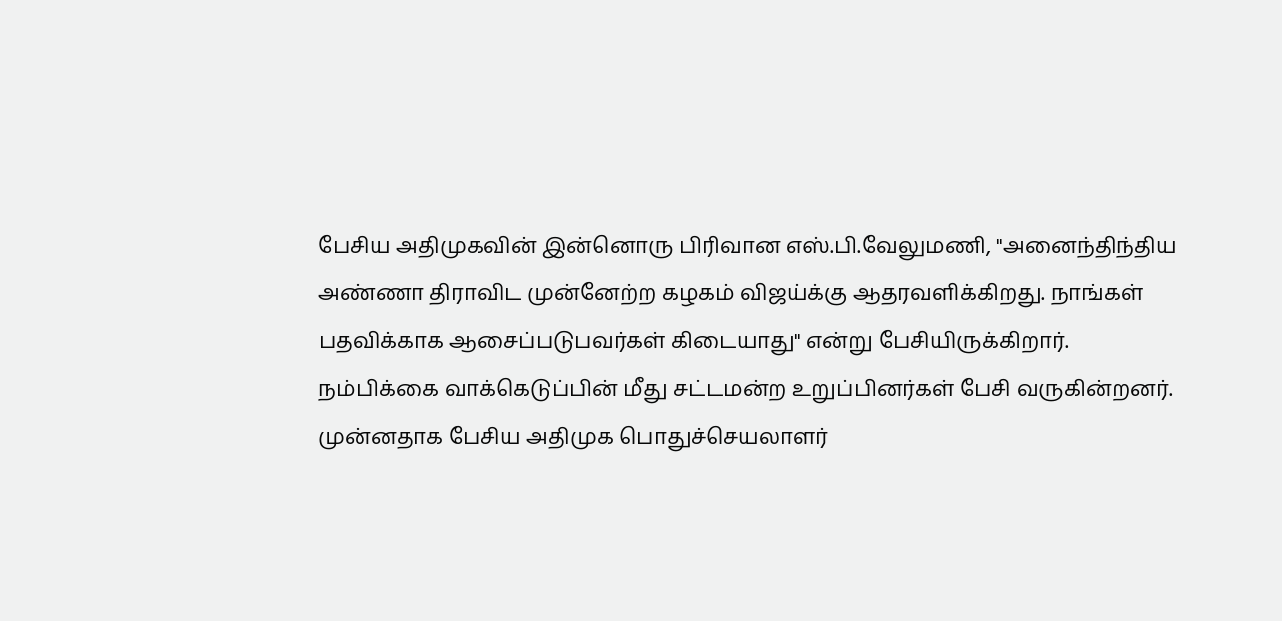பேசிய அதிமுகவின் இன்னொரு பிரிவான எஸ்.பி.வேலுமணி, "அனைந்திந்திய அண்ணா திராவிட முன்னேற்ற கழகம் விஜய்க்கு ஆதரவளிக்கிறது. நாங்கள் பதவிக்காக ஆசைப்படுபவர்கள் கிடையாது" என்று பேசியிருக்கிறார்.
நம்பிக்கை வாக்கெடுப்பின் மீது சட்டமன்ற உறுப்பினர்கள் பேசி வருகின்றனர். முன்னதாக பேசிய அதிமுக பொதுச்செயலாளர்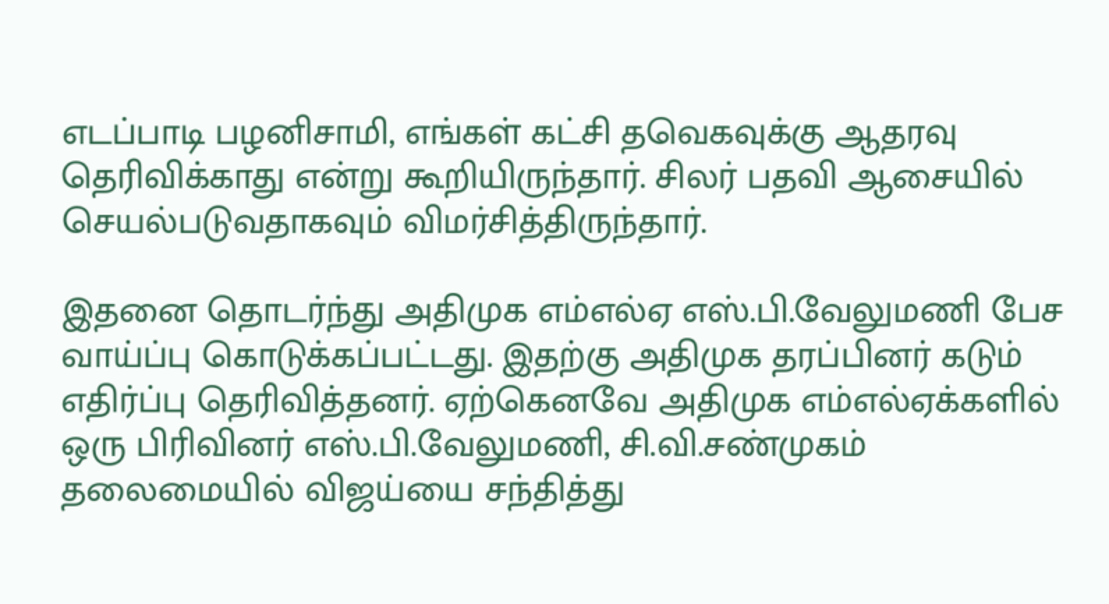எடப்பாடி பழனிசாமி, எங்கள் கட்சி தவெகவுக்கு ஆதரவு தெரிவிக்காது என்று கூறியிருந்தார். சிலர் பதவி ஆசையில் செயல்படுவதாகவும் விமர்சித்திருந்தார்.

இதனை தொடர்ந்து அதிமுக எம்எல்ஏ எஸ்.பி.வேலுமணி பேச வாய்ப்பு கொடுக்கப்பட்டது. இதற்கு அதிமுக தரப்பினர் கடும் எதிர்ப்பு தெரிவித்தனர். ஏற்கெனவே அதிமுக எம்எல்ஏக்களில் ஒரு பிரிவினர் எஸ்.பி.வேலுமணி, சி.வி.சண்முகம் தலைமையில் விஜய்யை சந்தித்து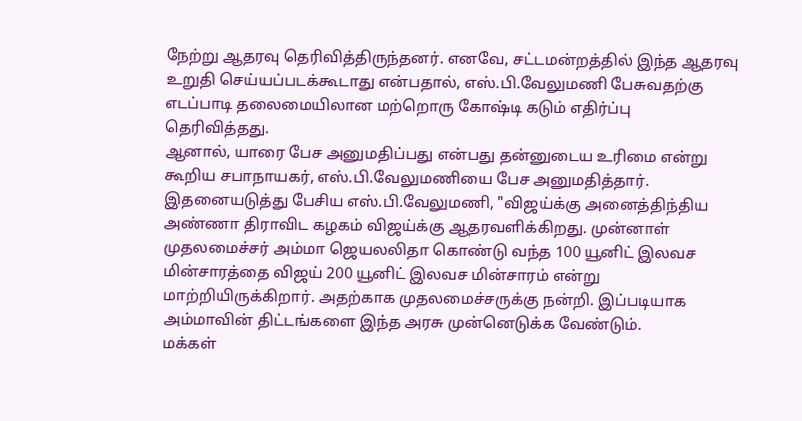நேற்று ஆதரவு தெரிவித்திருந்தனர். எனவே, சட்டமன்றத்தில் இந்த ஆதரவு உறுதி செய்யப்படக்கூடாது என்பதால், எஸ்.பி.வேலுமணி பேசுவதற்கு எடப்பாடி தலைமையிலான மற்றொரு கோஷ்டி கடும் எதிர்ப்பு தெரிவித்தது.
ஆனால், யாரை பேச அனுமதிப்பது என்பது தன்னுடைய உரிமை என்று கூறிய சபாநாயகர், எஸ்.பி.வேலுமணியை பேச அனுமதித்தார். இதனையடுத்து பேசிய எஸ்.பி.வேலுமணி, "விஜய்க்கு அனைத்திந்திய அண்ணா திராவிட கழகம் விஜய்க்கு ஆதரவளிக்கிறது. முன்னாள் முதலமைச்சர் அம்மா ஜெயலலிதா கொண்டு வந்த 100 யூனிட் இலவச மின்சாரத்தை விஜய் 200 யூனிட் இலவச மின்சாரம் என்று மாற்றியிருக்கிறார். அதற்காக முதலமைச்சருக்கு நன்றி. இப்படியாக அம்மாவின் திட்டங்களை இந்த அரசு முன்னெடுக்க வேண்டும்.
மக்கள்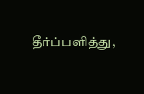தீர்ப்பளித்து,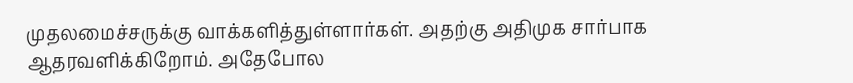முதலமைச்சருக்கு வாக்களித்துள்ளார்கள். அதற்கு அதிமுக சார்பாக ஆதரவளிக்கிறோம். அதேபோல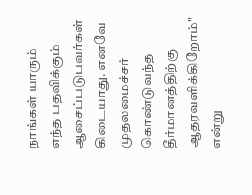நாங்கள் யாரும் எந்த பதவிக்கும் ஆசைப்படுபவர்கள் கிடையாது. எனவே முதலமைச்சர் கொண்டுவந்த தீர்மானத்திற்கு ஆதரவளிக்கிறோம்" என்று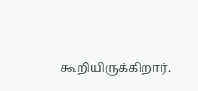கூறியிருக்கிறார்.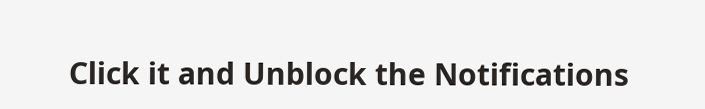Click it and Unblock the Notifications